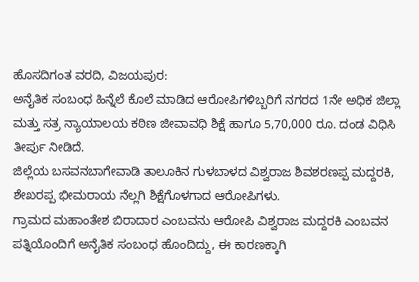ಹೊಸದಿಗಂತ ವರದಿ, ವಿಜಯಪುರ:
ಅನೈತಿಕ ಸಂಬಂಧ ಹಿನ್ನೆಲೆ ಕೊಲೆ ಮಾಡಿದ ಆರೋಪಿಗಳಿಬ್ಬರಿಗೆ ನಗರದ 1ನೇ ಅಧಿಕ ಜಿಲ್ಲಾ ಮತ್ತು ಸತ್ರ ನ್ಯಾಯಾಲಯ ಕಠಿಣ ಜೀವಾವಧಿ ಶಿಕ್ಷೆ ಹಾಗೂ 5,70,000 ರೂ. ದಂಡ ವಿಧಿಸಿ ತೀರ್ಪು ನೀಡಿದೆ.
ಜಿಲ್ಲೆಯ ಬಸವನಬಾಗೇವಾಡಿ ತಾಲೂಕಿನ ಗುಳಬಾಳದ ವಿಶ್ವರಾಜ ಶಿವಶರಣಪ್ಪ ಮದ್ದರಕಿ, ಶೇಖರಪ್ಪ ಭೀಮರಾಯ ನೆಲ್ಲಗಿ ಶಿಕ್ಷೆಗೊಳಗಾದ ಆರೋಪಿಗಳು.
ಗ್ರಾಮದ ಮಹಾಂತೇಶ ಬಿರಾದಾರ ಎಂಬವನು ಆರೋಪಿ ವಿಶ್ವರಾಜ ಮದ್ದರಕಿ ಎಂಬವನ ಪತ್ನಿಯೊಂದಿಗೆ ಅನೈತಿಕ ಸಂಬಂಧ ಹೊಂದಿದ್ದು, ಈ ಕಾರಣಕ್ಕಾಗಿ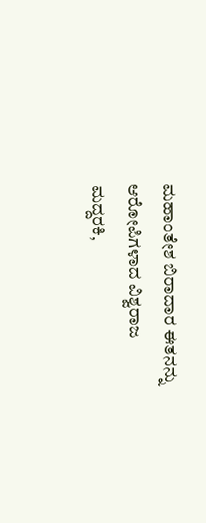ಮಹಾಂತೇಶ ಬಿರಾದಾರ ಈತನನ್ನು ಆರೋಪಿಗಳಾದ ವಿಶ್ವರಾಜ ಮದ್ದರಕಿ,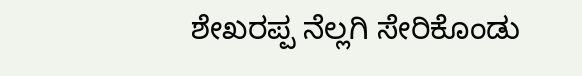ಶೇಖರಪ್ಪ ನೆಲ್ಲಗಿ ಸೇರಿಕೊಂಡು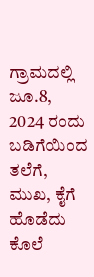ಗ್ರಾಮದಲ್ಲಿ ಜೂ.8, 2024 ರಂದು ಬಡಿಗೆಯಿಂದ ತಲೆಗೆ, ಮುಖ, ಕೈಗೆ ಹೊಡೆದು ಕೊಲೆ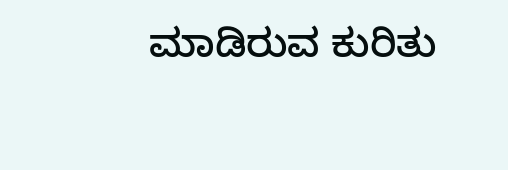ಮಾಡಿರುವ ಕುರಿತು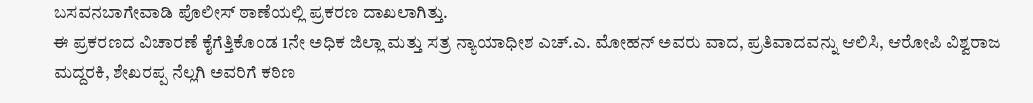ಬಸವನಬಾಗೇವಾಡಿ ಪೊಲೀಸ್ ಠಾಣೆಯಲ್ಲಿ ಪ್ರಕರಣ ದಾಖಲಾಗಿತ್ತು.
ಈ ಪ್ರಕರಣದ ವಿಚಾರಣೆ ಕೈಗೆತ್ತಿಕೊಂಡ 1ನೇ ಅಧಿಕ ಜಿಲ್ಲಾ ಮತ್ತು ಸತ್ರ ನ್ಯಾಯಾಧೀಶ ಎಚ್.ಎ. ಮೋಹನ್ ಅವರು ವಾದ, ಪ್ರತಿವಾದವನ್ನು ಆಲಿಸಿ, ಆರೋಪಿ ವಿಶ್ವರಾಜ ಮದ್ದರಕಿ, ಶೇಖರಪ್ಪ ನೆಲ್ಲಗಿ ಅವರಿಗೆ ಕಠಿಣ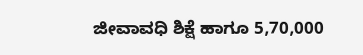ಜೀವಾವಧಿ ಶಿಕ್ಷೆ ಹಾಗೂ 5,70,000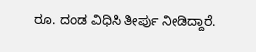ರೂ. ದಂಡ ವಿಧಿಸಿ ತೀರ್ಪು ನೀಡಿದ್ದಾರೆ.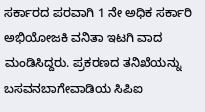ಸರ್ಕಾರದ ಪರವಾಗಿ 1 ನೇ ಅಧಿಕ ಸರ್ಕಾರಿ ಅಭಿಯೋಜಕಿ ವನಿತಾ ಇಟಗಿ ವಾದ ಮಂಡಿಸಿದ್ದರು. ಪ್ರಕರಣದ ತನಿಖೆಯನ್ನು ಬಸವನಬಾಗೇವಾಡಿಯ ಸಿಪಿಐ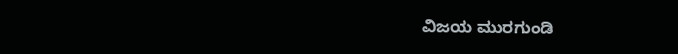ವಿಜಯ ಮುರಗುಂಡಿ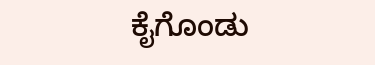ಕೈಗೊಂಡು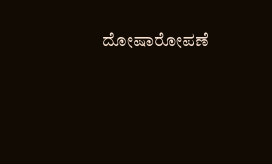ದೋಷಾರೋಪಣೆ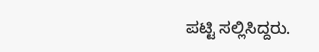ಪಟ್ಟಿ ಸಲ್ಲಿಸಿದ್ದರು.